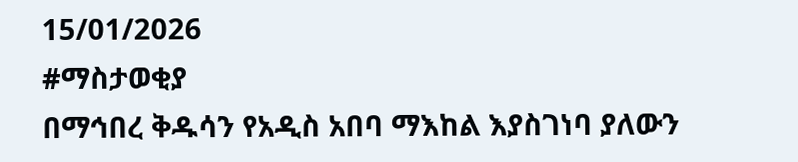15/01/2026
#ማስታወቂያ
በማኅበረ ቅዱሳን የአዲስ አበባ ማእከል እያስገነባ ያለውን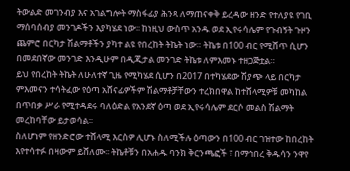ትውልድ መገንብያ እና አገልግሎት ማስፋፊያ ሕንጻ ለማጠናቀቅ ይረዳው ዘንድ የተለያዩ የገቢ ማሰባሰብያ መንገዶችን እያካሄደ ነው፡፡ ከነዚህ ውስጥ አንዱ ወደ ኢየሩሳሌም የጉብኝት ጉዞን ጨምሮ በርካታ ሽልማቶችን ያካተ ልዩ የበረከት ትኬት ነው። ትኬቱ በ100 ብር የሚሸጥ ሲሆን በመደበኛው መንገድ እንዲሁም በዲጂታል መንገድ ትኬቱ ለምእመኑ ተዘጋጅቷል።
ይህ የበረከት ትኬት ለሁለተኛ ጊዜ የሚካሄደ ሲሆን በ2017 በተካሄደው ሽያጭ ላይ በርካታ ምእመናን ተሳትፈው የዕጣ አሸናፊዎችም ሽልማቶቻቸውን ተረክበዋል ከተሸላሚዎቹ መካከል በጥበቃ ሥራ የሚተዳደሩ ባለዕድል የአንደኛ ዕጣ ወደ ኢየሩሳሌም ደርሶ መልስ ሽልማት መረከባቸው ይታወሳል፡፡
ስለሆነም የዘንድሮው ተሸላሚ እርስዎ ሊሆኑ ስለሚችሉ ዕጣውን በ100 ብር ገዝተው ከበረከት እየተሳተፉ በዛውም ይሸለሙ፡፡ ትኬቶቹን በአሐዱ ባንክ ቅርንጫፎች ፣ በማኅበረ ቅዱሳን ንዋየ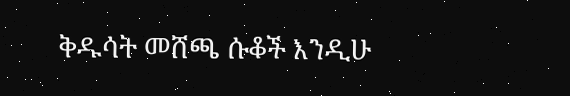ቅዱሳት መሸጫ ሱቆች እንዲሁ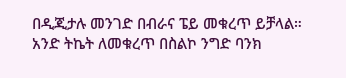በዲጂታሉ መንገድ በብራና ፔይ መቁረጥ ይቻላል።
አንድ ትኬት ለመቁረጥ በስልኮ ንግድ ባንክ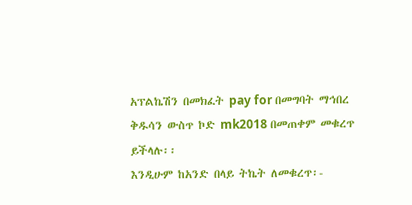አፕልኬሽን በመክፈት pay for በመግባት ማኅበረ ቅዱሳን ውስጥ ኮድ mk2018 በመጠቀም መቁረጥ ይችላሉ፡፡
እንዲሁም ከአንድ በላይ ትኬት ለመቁረጥ፡-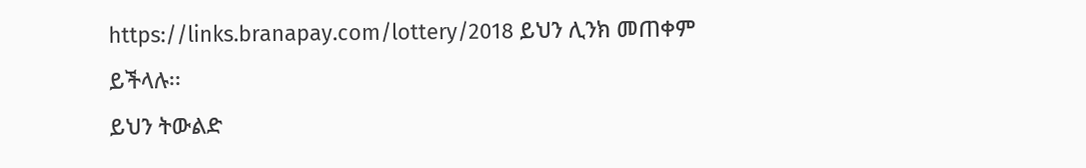https://links.branapay.com/lottery/2018 ይህን ሊንክ መጠቀም ይችላሉ፡፡
ይህን ትውልድ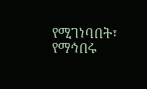የሚገነባበት፣ የማኅበሩ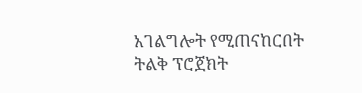አገልግሎት የሚጠናከርበት ትልቅ ፕሮጀክት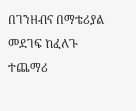በገንዘብና በማቴሪያል መደገፍ ከፈለጉ ተጨማሪ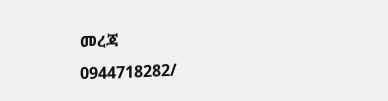መረጃ
0944718282/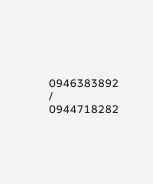0946383892 / 0944718282